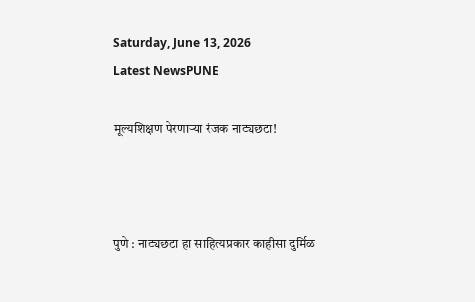Saturday, June 13, 2026
Latest NewsPUNE

मूल्यशिक्षण पेरणाऱ्या रंजक नाट्यछटा!



पुणे : नाट्यछटा हा साहित्यप्रकार काहीसा दुर्मिळ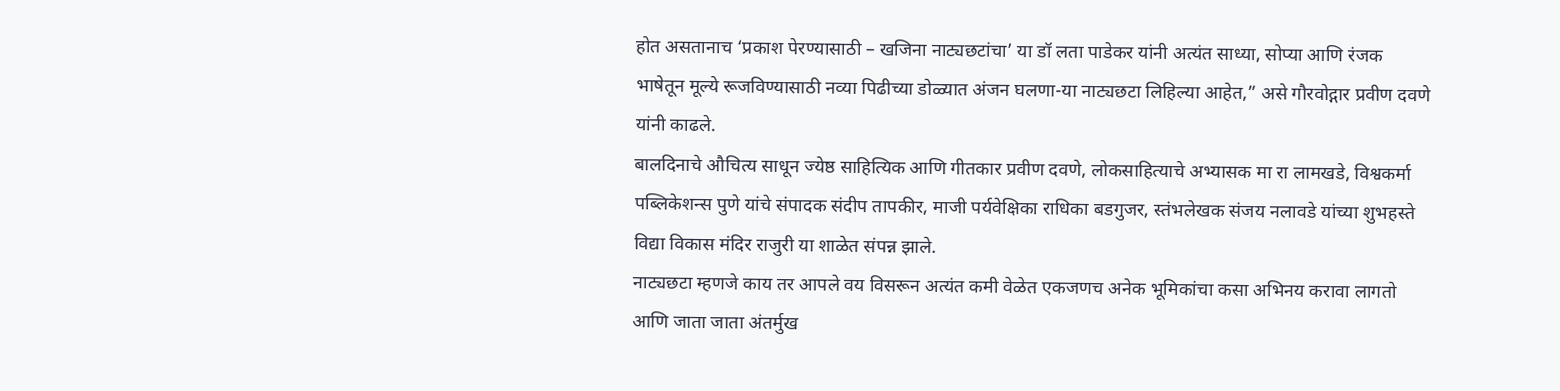होत असतानाच ‘प्रकाश पेरण्यासाठी – खजिना नाट्यछटांचा’ या डॉ लता पाडेकर यांनी अत्यंत साध्या, सोप्या आणि रंजक भाषेतून मूल्ये रूजविण्यासाठी नव्या पिढीच्या डोळ्यात अंजन घलणा-या नाट्यछटा लिहिल्या आहेत,” असे गौरवोद्गार प्रवीण दवणे यांनी काढले.
बालदिनाचे औचित्य साधून ज्येष्ठ साहित्यिक आणि गीतकार प्रवीण दवणे, लोकसाहित्याचे अभ्यासक मा रा लामखडे, विश्वकर्मा पब्लिकेशन्स पुणे यांचे संपादक संदीप तापकीर, माजी पर्यवेक्षिका राधिका बडगुजर, स्तंभलेखक संजय नलावडे यांच्या शुभहस्ते विद्या विकास मंदिर राजुरी या शाळेत संपन्न झाले.
नाट्यछटा म्हणजे काय तर आपले वय विसरून अत्यंत कमी वेळेत एकजणच अनेक भूमिकांचा कसा अभिनय करावा लागतो आणि जाता जाता अंतर्मुख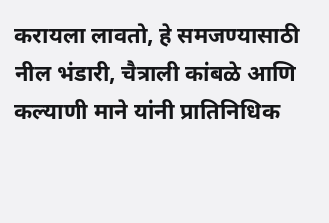करायला लावतो, हे समजण्यासाठी नील भंडारी, चैत्राली कांबळे आणि कल्याणी माने यांनी प्रातिनिधिक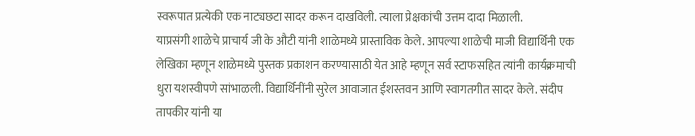स्वरूपात प्रत्येकी एक नाट्यछटा सादर करून दाखविली. त्याला प्रेक्षकांची उत्तम दादा मिळाली.
याप्रसंगी शाळेचे प्राचार्य जी के औटी यांनी शाळेमध्ये प्रास्ताविक केले. आपल्या शाळेची माजी विद्यार्थिनी एक लेखिका म्हणून शाळेमध्ये पुस्तक प्रकाशन करण्यासाठी येत आहे म्हणून सर्व स्टाफसहित त्यांनी कार्यक्रमाची धुरा यशस्वीपणे सांभाळली. विद्यार्थिनींनी सुरेल आवाजात ईशस्तवन आणि स्वागतगीत सादर केले. संदीप तापकीर यांनी या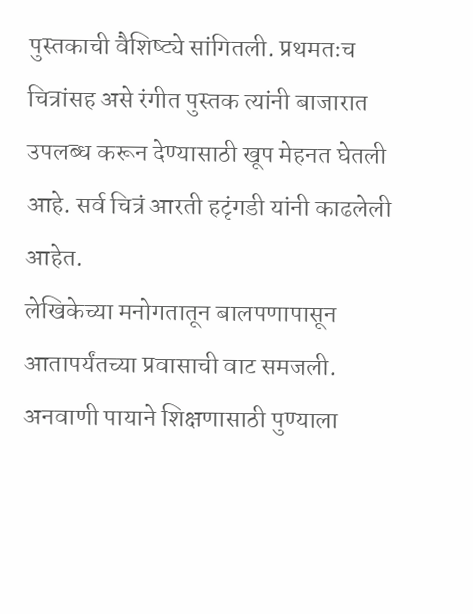पुस्तकाची वैशिष्ट्ये सांगितली. प्रथमतःच चित्रांसह असे रंगीत पुस्तक त्यांनी बाजारात उपलब्ध करून देण्यासाठी खूप मेहनत घेतली आहे. सर्व चित्रं आरती हटृंगडी यांनी काढलेली आहेत.
लेखिकेच्या मनोगतातून बालपणापासून आतापर्यंतच्या प्रवासाची वाट समजली. अनवाणी पायाने शिक्षणासाठी पुण्याला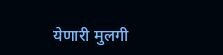येणारी मुलगी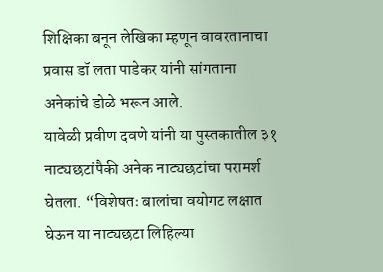शिक्षिका बनून लेखिका म्हणून वावरतानाचा प्रवास डॉ लता पाडेकर यांनी सांगताना अनेकांचे डोळे भरून आले.
यावेळी प्रवीण दवणे यांनी या पुस्तकातील ३१ नाट्यछटांपैकी अनेक नाट्यछटांचा परामर्श घेतला. “विशेषतः बालांचा वयोगट लक्षात घेऊन या नाट्यछटा लिहिल्या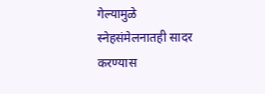गेल्यामुळे स्नेहसंमेलनातही सादर करण्यास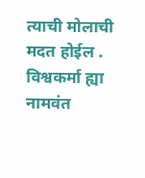त्याची मोलाची मदत होईल . विश्वकर्मा ह्या नामवंत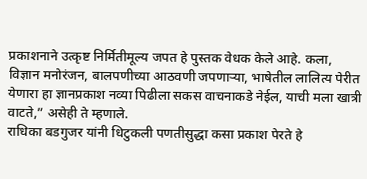प्रकाशनाने उत्कृष्ट निर्मितीमूल्य जपत हे पुस्तक वेधक केले आहे. कला, विज्ञान मनोरंजन, बालपणीच्या आठवणी जपणाऱ्या, भाषेतील लालित्य पेरीत येणारा हा ज्ञानप्रकाश नव्या पिढीला सकस वाचनाकडे नेईल, याची मला खात्री वाटते,” असेही ते म्हणाले.
राधिका बडगुजर यांनी धिटुकली पणतीसुद्धा कसा प्रकाश पेरते हे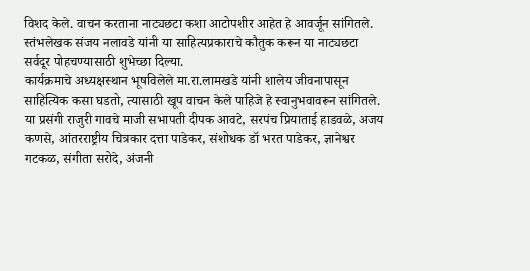विशद केले. वाचन करताना नाट्यछटा कशा आटोपशीर आहेत हे आवर्जून सांगितले.
स्तंभलेखक संजय नलावडे यांनी या साहित्यप्रकाराचे कौतुक करून या नाट्यछटा सर्वदूर पोहचण्यासाठी शुभेच्छा दिल्या.
कार्यक्रमाचे अध्यक्षस्थान भूषविलेले मा.रा.लामखडे यांनी शालेय जीवनापासून साहित्यिक कसा घडतो, त्यासाठी खूप वाचन केले पाहिजे हे स्वानुभवावरून सांगितले.
या प्रसंगी राजुरी गावचे माजी सभापती दीपक आवटे, सरपंच प्रियाताई हाडवळे, अजय कणसे, आंतरराष्ट्रीय चित्रकार दत्ता पाडेकर, संशोधक डॉ भरत पाडेकर, ज्ञानेश्वर गटकळ, संगीता सरोदे, अंजनी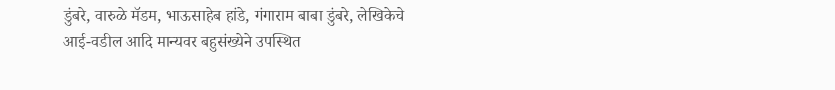डुंबरे, वारुळे मॅडम, भाऊसाहेब हांडे, गंगाराम बाबा डुंबरे, लेखिकेचे आई-वडील आदि मान्यवर बहुसंख्येने उपस्थित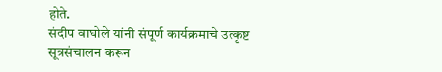होते.
संदीप वाघोले यांनी संपूर्ण कार्यक्रमाचे उत्कृष्ट सूत्रसंचालन करून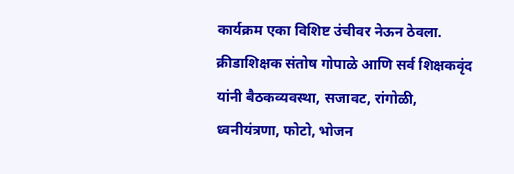कार्यक्रम एका विशिष्ट उंचीवर नेऊन ठेवला.
क्रीडाशिक्षक संतोष गोपाळे आणि सर्व शिक्षकवृंद यांनी बैठकव्यवस्था, सजावट, रांगोळी, ध्वनीयंत्रणा, फोटो, भोजन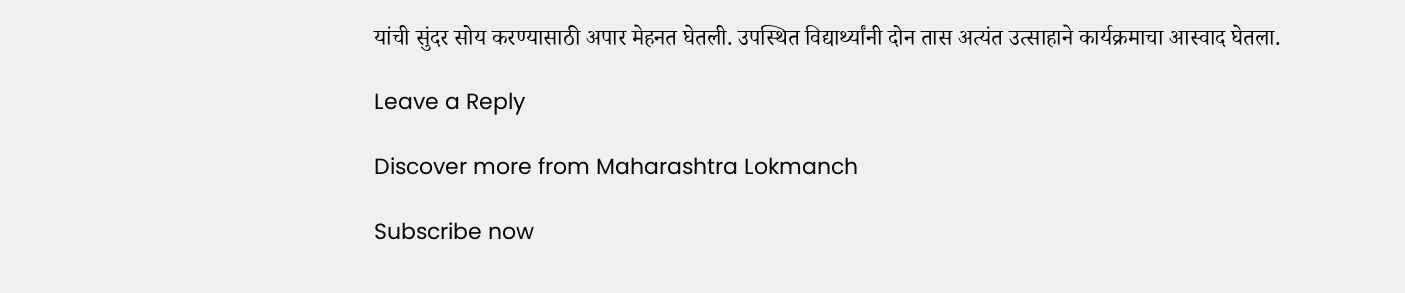यांची सुंदर सोय करण्यासाठी अपार मेहनत घेतली. उपस्थित विद्यार्थ्यांनी दोन तास अत्यंत उत्साहाने कार्यक्रमाचा आस्वाद घेतला.

Leave a Reply

Discover more from Maharashtra Lokmanch

Subscribe now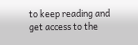to keep reading and get access to the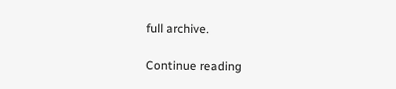full archive.

Continue reading